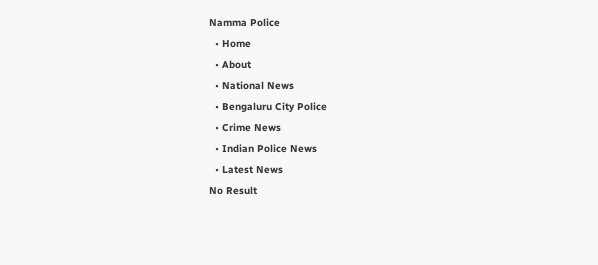Namma Police
  • Home
  • About
  • National News
  • Bengaluru City Police
  • Crime News
  • Indian Police News
  • Latest News
No Result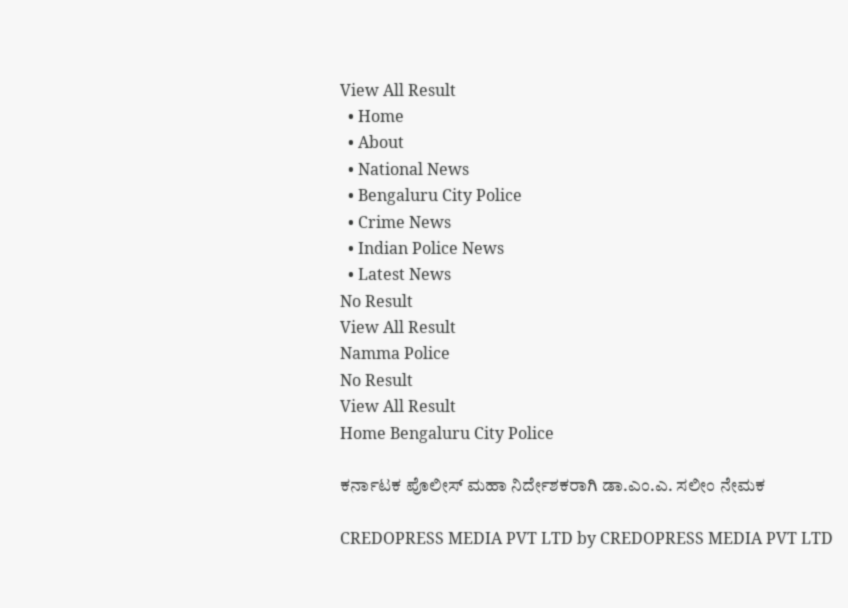View All Result
  • Home
  • About
  • National News
  • Bengaluru City Police
  • Crime News
  • Indian Police News
  • Latest News
No Result
View All Result
Namma Police
No Result
View All Result
Home Bengaluru City Police

ಕರ್ನಾಟಕ ಪೊಲೀಸ್ ಮಹಾ ನಿರ್ದೇಶಕರಾಗಿ ಡಾ.ಎಂ.ಎ. ಸಲೀಂ ನೇಮಕ

CREDOPRESS MEDIA PVT LTD by CREDOPRESS MEDIA PVT LTD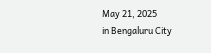May 21, 2025
in Bengaluru City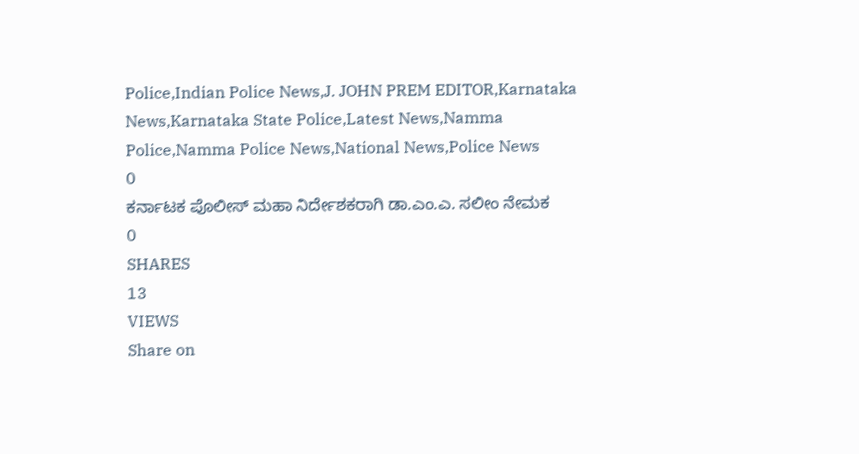Police,Indian Police News,J. JOHN PREM EDITOR,Karnataka News,Karnataka State Police,Latest News,Namma Police,Namma Police News,National News,Police News
0
ಕರ್ನಾಟಕ ಪೊಲೀಸ್ ಮಹಾ ನಿರ್ದೇಶಕರಾಗಿ ಡಾ.ಎಂ.ಎ. ಸಲೀಂ ನೇಮಕ
0
SHARES
13
VIEWS
Share on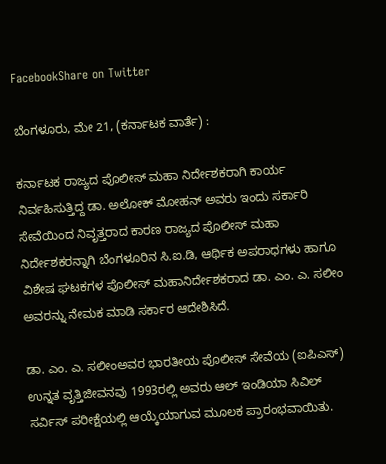FacebookShare on Twitter

ಬೆಂಗಳೂರು, ಮೇ 21, (ಕರ್ನಾಟಕ ವಾರ್ತೆ) :

ಕರ್ನಾಟಕ ರಾಜ್ಯದ ಪೊಲೀಸ್ ಮಹಾ ನಿರ್ದೇಶಕರಾಗಿ ಕಾರ್ಯ ನಿರ್ವಹಿಸುತ್ತಿದ್ದ ಡಾ. ಅಲೋಕ್ ಮೋಹನ್ ಅವರು ಇಂದು ಸರ್ಕಾರಿ ಸೇವೆಯಿಂದ ನಿವೃತ್ತರಾದ ಕಾರಣ ರಾಜ್ಯದ ಪೊಲೀಸ್ ಮಹಾ ನಿರ್ದೇಶಕರನ್ನಾಗಿ ಬೆಂಗಳೂರಿನ ಸಿ.ಐ.ಡಿ, ಆರ್ಥಿಕ ಅಪರಾಧಗಳು ಹಾಗೂ ವಿಶೇಷ ಘಟಕಗಳ ಪೊಲೀಸ್ ಮಹಾನಿರ್ದೇಶಕರಾದ ಡಾ. ಎಂ. ಎ. ಸಲೀಂ ಅವರನ್ನು ನೇಮಕ ಮಾಡಿ ಸರ್ಕಾರ ಆದೇಶಿಸಿದೆ.

ಡಾ. ಎಂ. ಎ. ಸಲೀಂಅವರ ಭಾರತೀಯ ಪೊಲೀಸ್ ಸೇವೆಯ (ಐಪಿಎಸ್) ಉನ್ನತ ವೃತ್ತಿಜೀವನವು 1993ರಲ್ಲಿ ಅವರು ಆಲ್ ಇಂಡಿಯಾ ಸಿವಿಲ್ ಸರ್ವಿಸ್ ಪರೀಕ್ಷೆಯಲ್ಲಿ ಆಯ್ಕೆಯಾಗುವ ಮೂಲಕ ಪ್ರಾರಂಭವಾಯಿತು.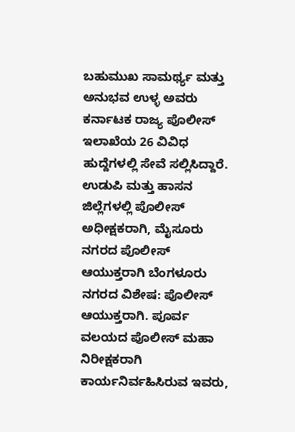ಬಹುಮುಖ ಸಾಮರ್ಥ್ಯ ಮತ್ತು ಅನುಭವ ಉಳ್ಳ ಅವರು ಕರ್ನಾಟಕ ರಾಜ್ಯ ಪೊಲೀಸ್ ಇಲಾಖೆಯ 26 ವಿವಿಧ ಹುದ್ದೆಗಳಲ್ಲಿ ಸೇವೆ ಸಲ್ಲಿಸಿದ್ದಾರೆ. ಉಡುಪಿ ಮತ್ತು ಹಾಸನ ಜಿಲ್ಲೆಗಳಲ್ಲಿ ಪೊಲೀಸ್ ಅಧೀಕ್ಷಕರಾಗಿ, ಮೈಸೂರು ನಗರದ ಪೊಲೀಸ್ ಆಯುಕ್ತರಾಗಿ ಬೆಂಗಳೂರು ನಗರದ ವಿಶೇಷ: ಪೊಲೀಸ್ ಆಯುಕ್ತರಾಗಿ. ಪೂರ್ವ ವಲಯದ ಪೊಲೀಸ್ ಮಹಾ ನಿರೀಕ್ಷಕರಾಗಿ ಕಾರ್ಯನಿರ್ವಹಿಸಿರುವ ಇವರು,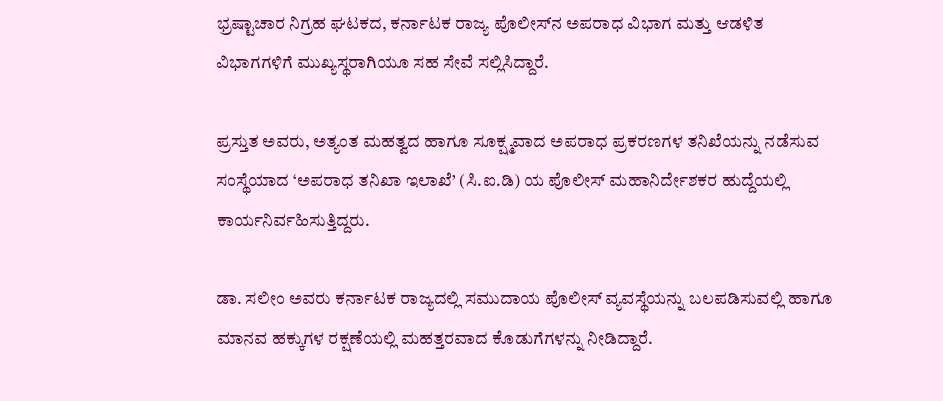ಭ್ರಷ್ಟಾಚಾರ ನಿಗ್ರಹ ಘಟಕದ, ಕರ್ನಾಟಕ ರಾಜ್ಯ ಪೊಲೀಸ್‌ನ ಅಪರಾಧ ವಿಭಾಗ ಮತ್ತು ಆಡಳಿತ ವಿಭಾಗಗಳಿಗೆ ಮುಖ್ಯಸ್ಥರಾಗಿಯೂ ಸಹ ಸೇವೆ ಸಲ್ಲಿಸಿದ್ದಾರೆ.

ಪ್ರಸ್ತುತ ಅವರು, ಅತ್ಯಂತ ಮಹತ್ವದ ಹಾಗೂ ಸೂಕ್ಷ್ಮವಾದ ಅಪರಾಧ ಪ್ರಕರಣಗಳ ತನಿಖೆಯನ್ನು ನಡೆಸುವ ಸಂಸ್ಥೆಯಾದ ‘ಅಪರಾಧ ತನಿಖಾ ಇಲಾಖೆ’ (ಸಿ.ಐ.ಡಿ) ಯ ಪೊಲೀಸ್ ಮಹಾನಿರ್ದೇಶಕರ ಹುದ್ದೆಯಲ್ಲಿ ಕಾರ್ಯನಿರ್ವಹಿಸುತ್ತಿದ್ದರು.

ಡಾ. ಸಲೀಂ ಅವರು ಕರ್ನಾಟಕ ರಾಜ್ಯದಲ್ಲಿ ಸಮುದಾಯ ಪೊಲೀಸ್ ವ್ಯವಸ್ಥೆಯನ್ನು ಬಲಪಡಿಸುವಲ್ಲಿ ಹಾಗೂ ಮಾನವ ಹಕ್ಕುಗಳ ರಕ್ಷಣೆಯಲ್ಲಿ ಮಹತ್ತರವಾದ ಕೊಡುಗೆಗಳನ್ನು ನೀಡಿದ್ದಾರೆ.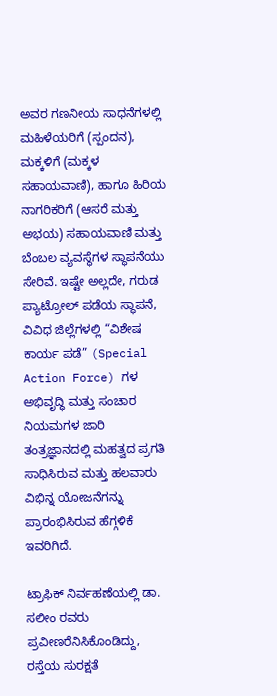ಅವರ ಗಣನೀಯ ಸಾಧನೆಗಳಲ್ಲಿ ಮಹಿಳೆಯರಿಗೆ (ಸ್ಪಂದನ), ಮಕ್ಕಳಿಗೆ (ಮಕ್ಕಳ ಸಹಾಯವಾಣಿ), ಹಾಗೂ ಹಿರಿಯ ನಾಗರಿಕರಿಗೆ (ಆಸರೆ ಮತ್ತು ಅಭಯ) ಸಹಾಯವಾಣಿ ಮತ್ತು ಬೆಂಬಲ ವ್ಯವಸ್ಥೆಗಳ ಸ್ಥಾಪನೆಯು ಸೇರಿವೆ. ಇಷ್ಟೇ ಅಲ್ಲದೇ, ಗರುಡ ಪ್ಯಾಟ್ರೋಲ್ ಪಡೆಯ ಸ್ಥಾಪನೆ, ವಿವಿಧ ಜಿಲ್ಲೆಗಳಲ್ಲಿ “ವಿಶೇಷ ಕಾರ್ಯ ಪಡೆ” (Special Action Force) ಗಳ ಅಭಿವೃದ್ಧಿ ಮತ್ತು ಸಂಚಾರ ನಿಯಮಗಳ ಜಾರಿ ತಂತ್ರಜ್ಞಾನದಲ್ಲಿ ಮಹತ್ವದ ಪ್ರಗತಿ ಸಾಧಿಸಿರುವ ಮತ್ತು ಹಲವಾರು ವಿಭಿನ್ನ ಯೋಜನೆಗನ್ನು ಪ್ರಾರಂಭಿಸಿರುವ ಹೆಗ್ಗಳಿಕೆ ಇವರಿಗಿದೆ.

ಟ್ರಾಫಿಕ್ ನಿರ್ವಹಣೆಯಲ್ಲಿ ಡಾ. ಸಲೀಂ ರವರು ಪ್ರವೀಣರೆನಿಸಿಕೊಂಡಿದ್ದು, ರಸ್ತೆಯ ಸುರಕ್ಷತೆ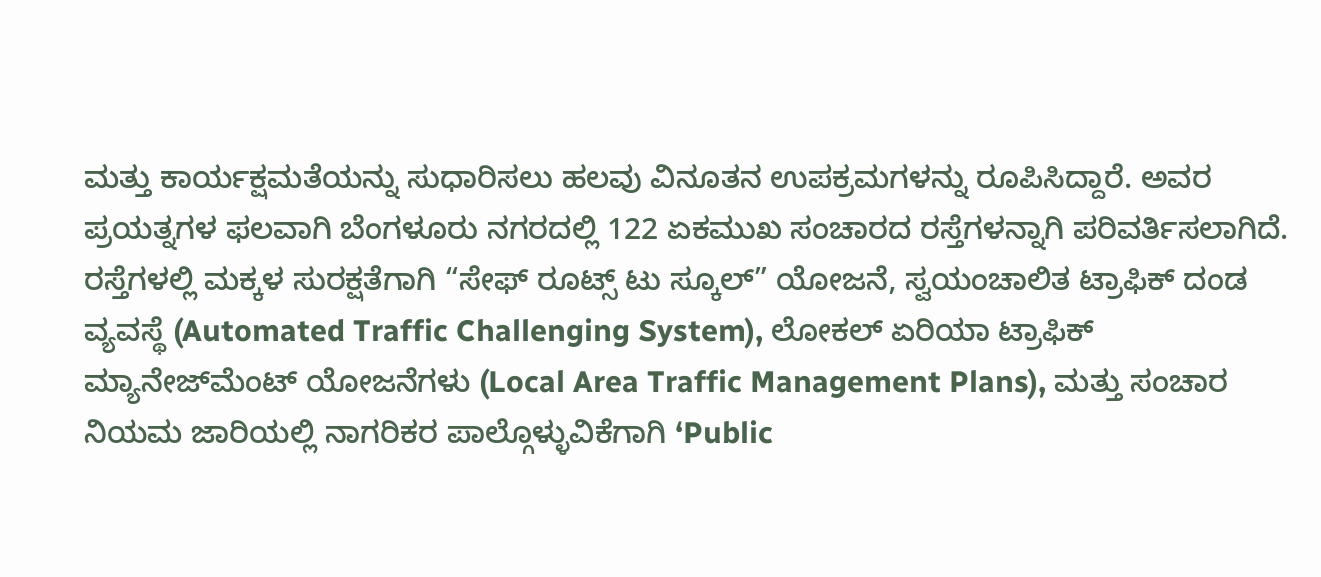ಮತ್ತು ಕಾರ್ಯಕ್ಷಮತೆಯನ್ನು ಸುಧಾರಿಸಲು ಹಲವು ವಿನೂತನ ಉಪಕ್ರಮಗಳನ್ನು ರೂಪಿಸಿದ್ದಾರೆ. ಅವರ ಪ್ರಯತ್ನಗಳ ಫಲವಾಗಿ ಬೆಂಗಳೂರು ನಗರದಲ್ಲಿ 122 ಏಕಮುಖ ಸಂಚಾರದ ರಸ್ತೆಗಳನ್ನಾಗಿ ಪರಿವರ್ತಿಸಲಾಗಿದೆ. ರಸ್ತೆಗಳಲ್ಲಿ ಮಕ್ಕಳ ಸುರಕ್ಷತೆಗಾಗಿ “ಸೇಫ್ ರೂಟ್ಸ್ ಟು ಸ್ಕೂಲ್” ಯೋಜನೆ, ಸ್ವಯಂಚಾಲಿತ ಟ್ರಾಫಿಕ್ ದಂಡ ವ್ಯವಸ್ಥೆ (Automated Traffic Challenging System), ಲೋಕಲ್ ಏರಿಯಾ ಟ್ರಾಫಿಕ್ ಮ್ಯಾನೇಜ್‌ಮೆಂಟ್ ಯೋಜನೆಗಳು (Local Area Traffic Management Plans), ಮತ್ತು ಸಂಚಾರ ನಿಯಮ ಜಾರಿಯಲ್ಲಿ ನಾಗರಿಕರ ಪಾಲ್ಗೊಳ್ಳುವಿಕೆಗಾಗಿ ‘Public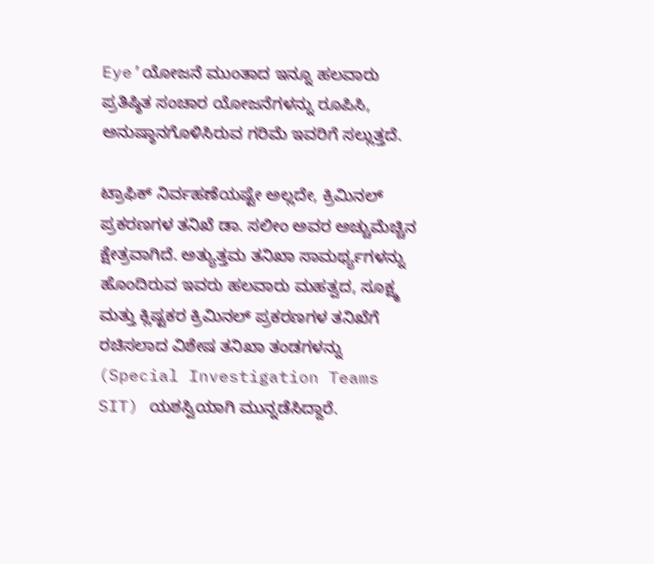Eye’ಯೋಜನೆ ಮುಂತಾದ ಇನ್ನೂ ಹಲವಾರು ಪ್ರತಿಷ್ಠಿತ ಸಂಚಾರ ಯೋಜನೆಗಳನ್ನು ರೂಪಿಸಿ, ಅನುಷ್ಠಾನಗೊಳಿಸಿರುವ ಗರಿಮೆ ಇವರಿಗೆ ಸಲ್ಲುತ್ತದೆ.

ಟ್ರಾಫಿಕ್ ನಿರ್ವಹಣೆಯಷ್ಟೇ ಅಲ್ಲದೇ, ಕ್ರಿಮಿನಲ್ ಪ್ರಕರಣಗಳ ತನಿಖೆ ಡಾ. ಸಲೀಂ ಅವರ ಅಚ್ಚುಮೆಚ್ಚಿನ ಕ್ಷೇತ್ರವಾಗಿದೆ. ಅತ್ಯುತ್ತಮ ತನಿಖಾ ಸಾಮರ್ಥ್ಯಗಳನ್ನು ಹೊಂದಿರುವ ಇವರು ಹಲವಾರು ಮಹತ್ವದ, ಸೂಕ್ಷ್ಮ ಮತ್ತು ಕ್ಲಿಷ್ಟಕರ ಕ್ರಿಮಿನಲ್ ಪ್ರಕರಣಗಳ ತನಿಖೆಗೆ ರಚಿಸಲಾದ ವಿಶೇಷ ತನಿಖಾ ತಂಡಗಳನ್ನು (Special Investigation Teams SIT) ಯಶಸ್ವಿಯಾಗಿ ಮುನ್ನಡೆಸಿದ್ದಾರೆ.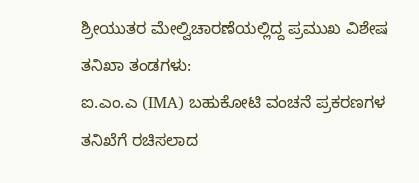ಶ್ರೀಯುತರ ಮೇಲ್ವಿಚಾರಣೆಯಲ್ಲಿದ್ದ ಪ್ರಮುಖ ವಿಶೇಷ ತನಿಖಾ ತಂಡಗಳು:
ಐ.ಎಂ.ಎ (IMA) ಬಹುಕೋಟಿ ವಂಚನೆ ಪ್ರಕರಣಗಳ ತನಿಖೆಗೆ ರಚಿಸಲಾದ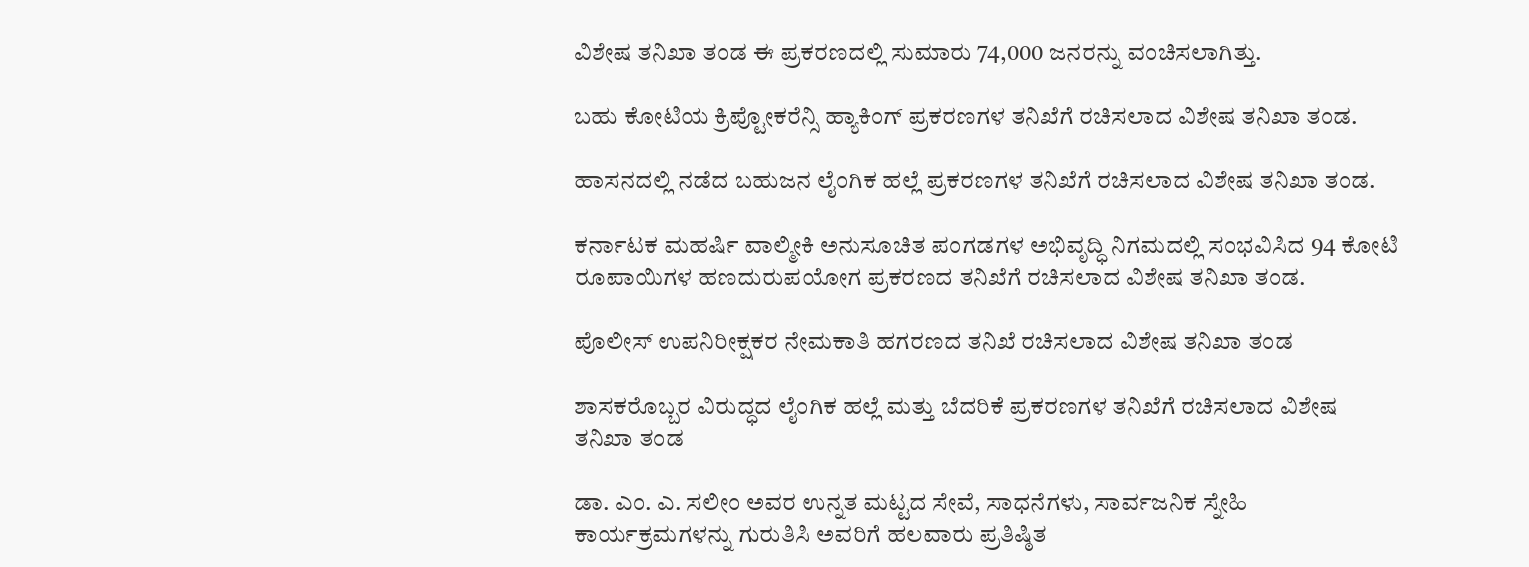ವಿಶೇಷ ತನಿಖಾ ತಂಡ ಈ ಪ್ರಕರಣದಲ್ಲಿ ಸುಮಾರು 74,000 ಜನರನ್ನು ವಂಚಿಸಲಾಗಿತ್ತು.

ಬಹು ಕೋಟಿಯ ಕ್ರಿಪ್ಟೋಕರೆನ್ಸಿ ಹ್ಯಾಕಿಂಗ್ ಪ್ರಕರಣಗಳ ತನಿಖೆಗೆ ರಚಿಸಲಾದ ವಿಶೇಷ ತನಿಖಾ ತಂಡ.

ಹಾಸನದಲ್ಲಿ ನಡೆದ ಬಹುಜನ ಲೈಂಗಿಕ ಹಲ್ಲೆ ಪ್ರಕರಣಗಳ ತನಿಖೆಗೆ ರಚಿಸಲಾದ ವಿಶೇಷ ತನಿಖಾ ತಂಡ.

ಕರ್ನಾಟಕ ಮಹರ್ಷಿ ವಾಲ್ಮೀಕಿ ಅನುಸೂಚಿತ ಪಂಗಡಗಳ ಅಭಿವೃದ್ಧಿ ನಿಗಮದಲ್ಲಿ ಸಂಭವಿಸಿದ 94 ಕೋಟಿ ರೂಪಾಯಿಗಳ ಹಣದುರುಪಯೋಗ ಪ್ರಕರಣದ ತನಿಖೆಗೆ ರಚಿಸಲಾದ ವಿಶೇಷ ತನಿಖಾ ತಂಡ.

ಪೊಲೀಸ್ ಉಪನಿರೀಕ್ಷಕರ ನೇಮಕಾತಿ ಹಗರಣದ ತನಿಖೆ ರಚಿಸಲಾದ ವಿಶೇಷ ತನಿಖಾ ತಂಡ

ಶಾಸಕರೊಬ್ಬರ ವಿರುದ್ಧದ ಲೈಂಗಿಕ ಹಲ್ಲೆ ಮತ್ತು ಬೆದರಿಕೆ ಪ್ರಕರಣಗಳ ತನಿಖೆಗೆ ರಚಿಸಲಾದ ವಿಶೇಷ ತನಿಖಾ ತಂಡ

ಡಾ. ಎಂ. ಎ. ಸಲೀಂ ಅವರ ಉನ್ನತ ಮಟ್ಟದ ಸೇವೆ, ಸಾಧನೆಗಳು, ಸಾರ್ವಜನಿಕ ಸ್ನೇಹಿ ಕಾರ್ಯಕ್ರಮಗಳನ್ನು ಗುರುತಿಸಿ ಅವರಿಗೆ ಹಲವಾರು ಪ್ರತಿಷ್ಠಿತ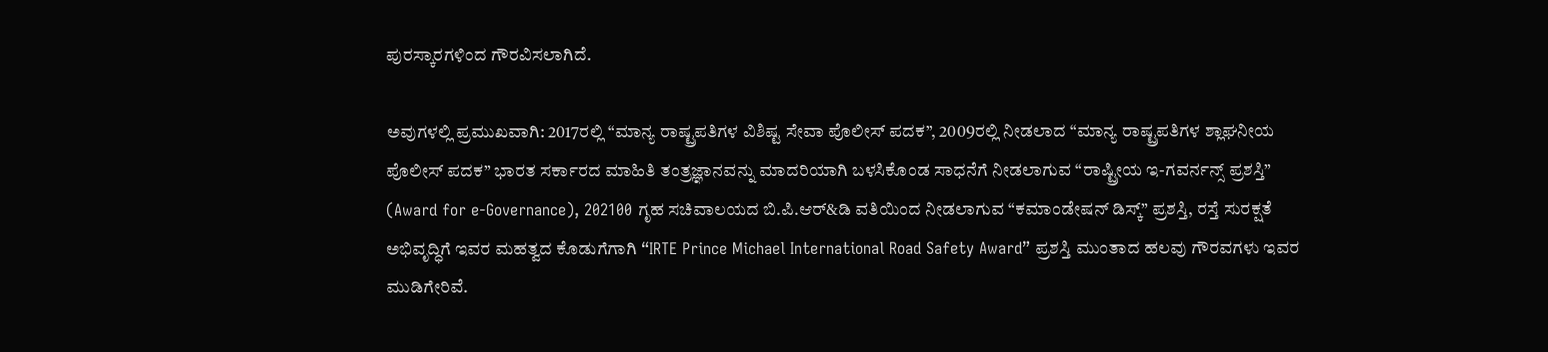ಪುರಸ್ಕಾರಗಳಿಂದ ಗೌರವಿಸಲಾಗಿದೆ.

ಅವುಗಳಲ್ಲಿ ಪ್ರಮುಖವಾಗಿ: 2017ರಲ್ಲಿ “ಮಾನ್ಯ ರಾಷ್ಟ್ರಪತಿಗಳ ವಿಶಿಷ್ಟ ಸೇವಾ ಪೊಲೀಸ್ ಪದಕ”, 2009ರಲ್ಲಿ ನೀಡಲಾದ “ಮಾನ್ಯ ರಾಷ್ಟ್ರಪತಿಗಳ ಶ್ಲಾಘನೀಯ ಪೊಲೀಸ್ ಪದಕ” ಭಾರತ ಸರ್ಕಾರದ ಮಾಹಿತಿ ತಂತ್ರಜ್ಞಾನವನ್ನು ಮಾದರಿಯಾಗಿ ಬಳಸಿಕೊಂಡ ಸಾಧನೆಗೆ ನೀಡಲಾಗುವ “ರಾಷ್ಟ್ರೀಯ ಇ-ಗವರ್ನನ್ಸ್ ಪ್ರಶಸ್ತಿ” (Award for e-Governance), 202100 ಗೃಹ ಸಚಿವಾಲಯದ ಬಿ.ಪಿ.ಆರ್&ಡಿ ವತಿಯಿಂದ ನೀಡಲಾಗುವ “ಕಮಾಂಡೇಷನ್ ಡಿಸ್ಕ್” ಪ್ರಶಸ್ತಿ, ರಸ್ತೆ ಸುರಕ್ಷತೆ ಅಭಿವೃದ್ಧಿಗೆ ಇವರ ಮಹತ್ವದ ಕೊಡುಗೆಗಾಗಿ “IRTE Prince Michael International Road Safety Award” ಪ್ರಶಸ್ತಿ ಮುಂತಾದ ಹಲವು ಗೌರವಗಳು ಇವರ ಮುಡಿಗೇರಿವೆ.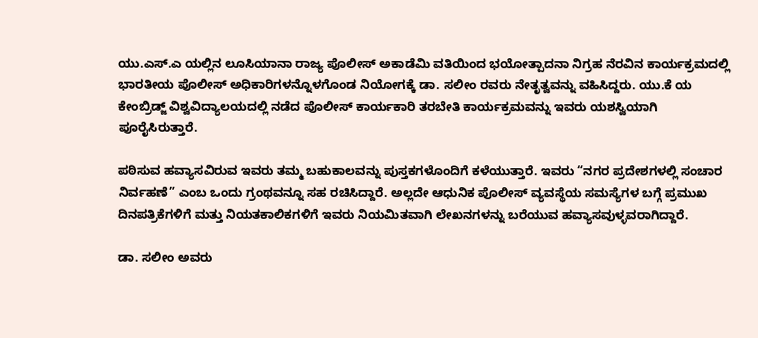ಯು.ಎಸ್.ಎ ಯಲ್ಲಿನ ಲೂಸಿಯಾನಾ ರಾಜ್ಯ ಪೊಲೀಸ್ ಅಕಾಡೆಮಿ ವತಿಯಿಂದ ಭಯೋತ್ಪಾದನಾ ನಿಗ್ರಹ ನೆರವಿನ ಕಾರ್ಯಕ್ರಮದಲ್ಲಿ ಭಾರತೀಯ ಪೊಲೀಸ್ ಅಧಿಕಾರಿಗಳನ್ನೊಳಗೊಂಡ ನಿಯೋಗಕ್ಕೆ ಡಾ. ಸಲೀಂ ರವರು ನೇತೃತ್ವವನ್ನು ವಹಿಸಿದ್ದರು. ಯು.ಕೆ ಯ ಕೇಂಬ್ರಿಡ್ಜ್ ವಿಶ್ವವಿದ್ಯಾಲಯದಲ್ಲಿ ನಡೆದ ಪೊಲೀಸ್ ಕಾರ್ಯಕಾರಿ ತರಬೇತಿ ಕಾರ್ಯಕ್ರಮವನ್ನು ಇವರು ಯಶಸ್ವಿಯಾಗಿ ಪೂರೈಸಿರುತ್ತಾರೆ.

ಪಠಿಸುವ ಹವ್ಯಾಸವಿರುವ ಇವರು ತಮ್ಮ ಬಹುಕಾಲವನ್ನು ಪುಸ್ತಕಗಳೊಂದಿಗೆ ಕಳೆಯುತ್ತಾರೆ. ಇವರು “ನಗರ ಪ್ರದೇಶಗಳಲ್ಲಿ ಸಂಚಾರ ನಿರ್ವಹಣೆ” ಎಂಬ ಒಂದು ಗ್ರಂಥವನ್ನೂ ಸಹ ರಚಿಸಿದ್ದಾರೆ. ಅಲ್ಲದೇ ಆಧುನಿಕ ಪೊಲೀಸ್ ವ್ಯವಸ್ಥೆಯ ಸಮಸ್ಯೆಗಳ ಬಗ್ಗೆ ಪ್ರಮುಖ ದಿನಪತ್ರಿಕೆಗಳಿಗೆ ಮತ್ತು ನಿಯತಕಾಲಿಕಗಳಿಗೆ ಇವರು ನಿಯಮಿತವಾಗಿ ಲೇಖನಗಳನ್ನು ಬರೆಯುವ ಹವ್ಯಾಸವುಳ್ಳವರಾಗಿದ್ದಾರೆ.

ಡಾ. ಸಲೀಂ ಅವರು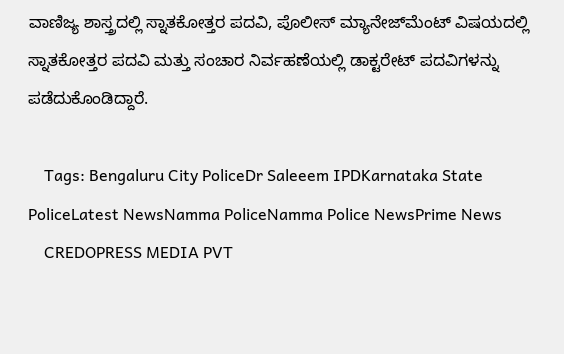ವಾಣಿಜ್ಯ ಶಾಸ್ತ್ರದಲ್ಲಿ ಸ್ನಾತಕೋತ್ತರ ಪದವಿ, ಪೊಲೀಸ್ ಮ್ಯಾನೇಜ್‌ಮೆಂಟ್ ವಿಷಯದಲ್ಲಿ ಸ್ನಾತಕೋತ್ತರ ಪದವಿ ಮತ್ತು ಸಂಚಾರ ನಿರ್ವಹಣೆಯಲ್ಲಿ ಡಾಕ್ಟರೇಟ್ ಪದವಿಗಳನ್ನು ಪಡೆದುಕೊಂಡಿದ್ದಾರೆ.

    Tags: Bengaluru City PoliceDr Saleeem IPDKarnataka State PoliceLatest NewsNamma PoliceNamma Police NewsPrime News
    CREDOPRESS MEDIA PVT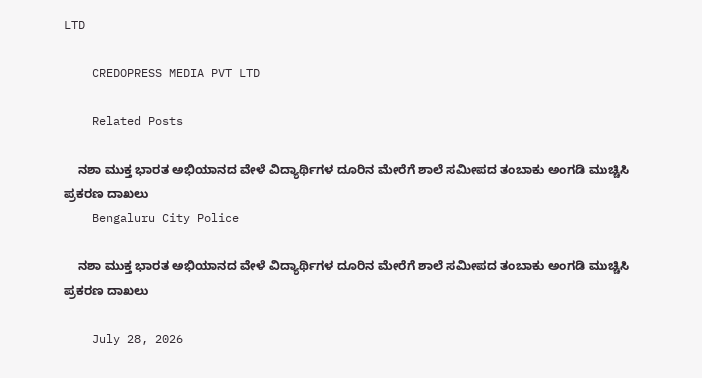LTD

    CREDOPRESS MEDIA PVT LTD

    Related Posts

    ನಶಾ ಮುಕ್ತ ಭಾರತ ಅಭಿಯಾನದ ವೇಳೆ ವಿದ್ಯಾರ್ಥಿಗಳ ದೂರಿನ ಮೇರೆಗೆ ಶಾಲೆ ಸಮೀಪದ ತಂಬಾಕು ಅಂಗಡಿ ಮುಚ್ಚಿಸಿ ಪ್ರಕರಣ ದಾಖಲು
    Bengaluru City Police

    ನಶಾ ಮುಕ್ತ ಭಾರತ ಅಭಿಯಾನದ ವೇಳೆ ವಿದ್ಯಾರ್ಥಿಗಳ ದೂರಿನ ಮೇರೆಗೆ ಶಾಲೆ ಸಮೀಪದ ತಂಬಾಕು ಅಂಗಡಿ ಮುಚ್ಚಿಸಿ ಪ್ರಕರಣ ದಾಖಲು

    July 28, 2026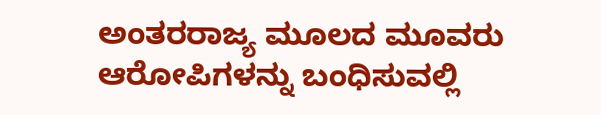ಅಂತರರಾಜ್ಯ ಮೂಲದ ಮೂವರು ಆರೋಪಿಗಳನ್ನು ಬಂಧಿಸುವಲ್ಲಿ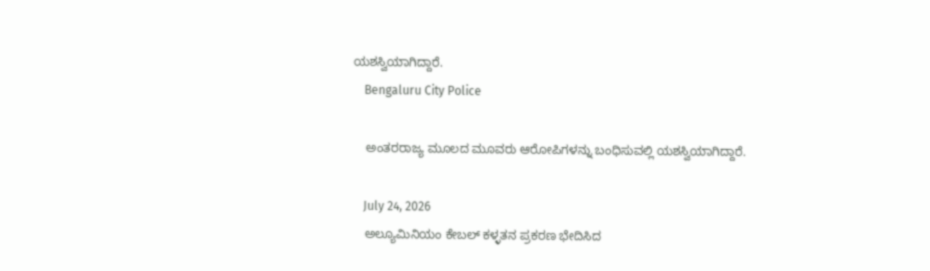ಯಶಸ್ವಿಯಾಗಿದ್ದಾರೆ.
    Bengaluru City Police

    ಅಂತರರಾಜ್ಯ ಮೂಲದ ಮೂವರು ಆರೋಪಿಗಳನ್ನು ಬಂಧಿಸುವಲ್ಲಿ ಯಶಸ್ವಿಯಾಗಿದ್ದಾರೆ.

    July 24, 2026
    ಅಲ್ಯೂಮಿನಿಯಂ ಕೇಬಲ್ ಕಳ್ಳತನ ಪ್ರಕರಣ ಭೇದಿಸಿದ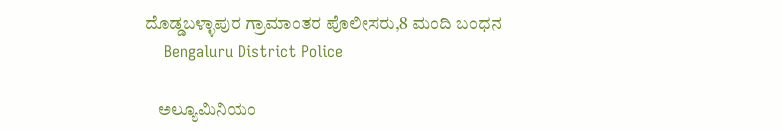ದೊಡ್ಡಬಳ್ಳಾಪುರ ಗ್ರಾಮಾಂತರ ಪೊಲೀಸರು,8 ಮಂದಿ ಬಂಧನ
    Bengaluru District Police

    ಅಲ್ಯೂಮಿನಿಯಂ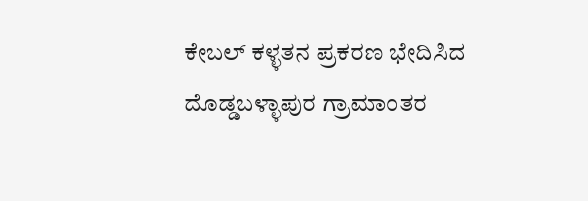ಕೇಬಲ್ ಕಳ್ಳತನ ಪ್ರಕರಣ ಭೇದಿಸಿದ ದೊಡ್ಡಬಳ್ಳಾಪುರ ಗ್ರಾಮಾಂತರ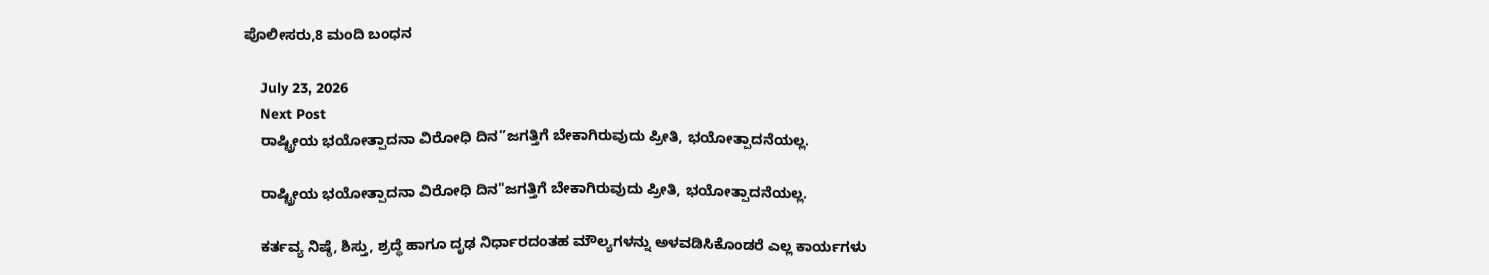ಪೊಲೀಸರು,8 ಮಂದಿ ಬಂಧನ

    July 23, 2026
    Next Post
    ರಾಷ್ಟ್ರೀಯ ಭಯೋತ್ಪಾದನಾ ವಿರೋಧಿ ದಿನ”ಜಗತ್ತಿಗೆ ಬೇಕಾಗಿರುವುದು ಪ್ರೀತಿ, ಭಯೋತ್ಪಾದನೆಯಲ್ಲ.

    ರಾಷ್ಟ್ರೀಯ ಭಯೋತ್ಪಾದನಾ ವಿರೋಧಿ ದಿನ"ಜಗತ್ತಿಗೆ ಬೇಕಾಗಿರುವುದು ಪ್ರೀತಿ, ಭಯೋತ್ಪಾದನೆಯಲ್ಲ.

    ಕರ್ತವ್ಯ ನಿಷ್ಠೆ, ಶಿಸ್ತು, ಶ್ರದ್ಧೆ ಹಾಗೂ ದೃಢ ನಿರ್ಧಾರದಂತಹ ಮೌಲ್ಯಗಳನ್ನು ಅಳವಡಿಸಿಕೊಂಡರೆ ಎಲ್ಲ ಕಾರ್ಯಗಳು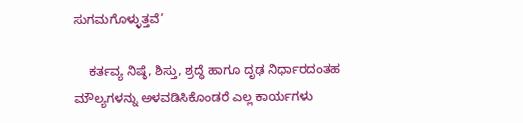ಸುಗಮಗೊಳ್ಳುತ್ತವೆ’

    ಕರ್ತವ್ಯ ನಿಷ್ಠೆ, ಶಿಸ್ತು, ಶ್ರದ್ಧೆ ಹಾಗೂ ದೃಢ ನಿರ್ಧಾರದಂತಹ ಮೌಲ್ಯಗಳನ್ನು ಅಳವಡಿಸಿಕೊಂಡರೆ ಎಲ್ಲ ಕಾರ್ಯಗಳು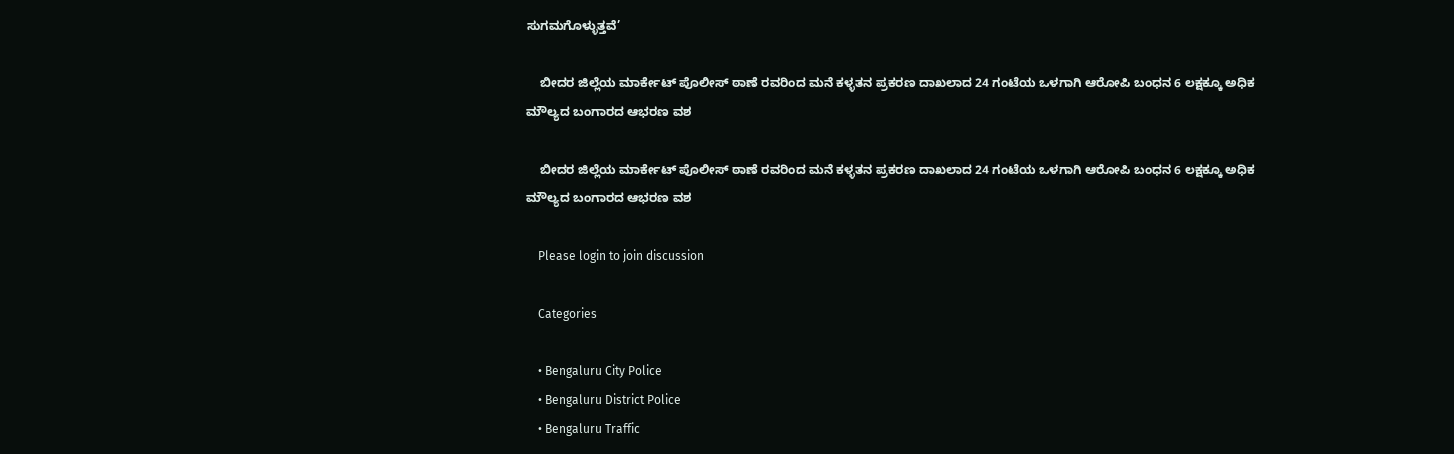ಸುಗಮಗೊಳ್ಳುತ್ತವೆ’

    ಬೀದರ ಜಿಲ್ಲೆಯ ಮಾರ್ಕೇಟ್ ಪೊಲೀಸ್ ಠಾಣೆ ರವರಿಂದ ಮನೆ ಕಳ್ಳತನ ಪ್ರಕರಣ ದಾಖಲಾದ 24 ಗಂಟೆಯ ಒಳಗಾಗಿ ಆರೋಪಿ ಬಂಧನ 6 ಲಕ್ಷಕ್ಕೂ ಅಧಿಕ ಮೌಲ್ಯದ ಬಂಗಾರದ ಆಭರಣ ವಶ

    ಬೀದರ ಜಿಲ್ಲೆಯ ಮಾರ್ಕೇಟ್ ಪೊಲೀಸ್ ಠಾಣೆ ರವರಿಂದ ಮನೆ ಕಳ್ಳತನ ಪ್ರಕರಣ ದಾಖಲಾದ 24 ಗಂಟೆಯ ಒಳಗಾಗಿ ಆರೋಪಿ ಬಂಧನ 6 ಲಕ್ಷಕ್ಕೂ ಅಧಿಕ ಮೌಲ್ಯದ ಬಂಗಾರದ ಆಭರಣ ವಶ

    Please login to join discussion

    Categories

    • Bengaluru City Police
    • Bengaluru District Police
    • Bengaluru Traffic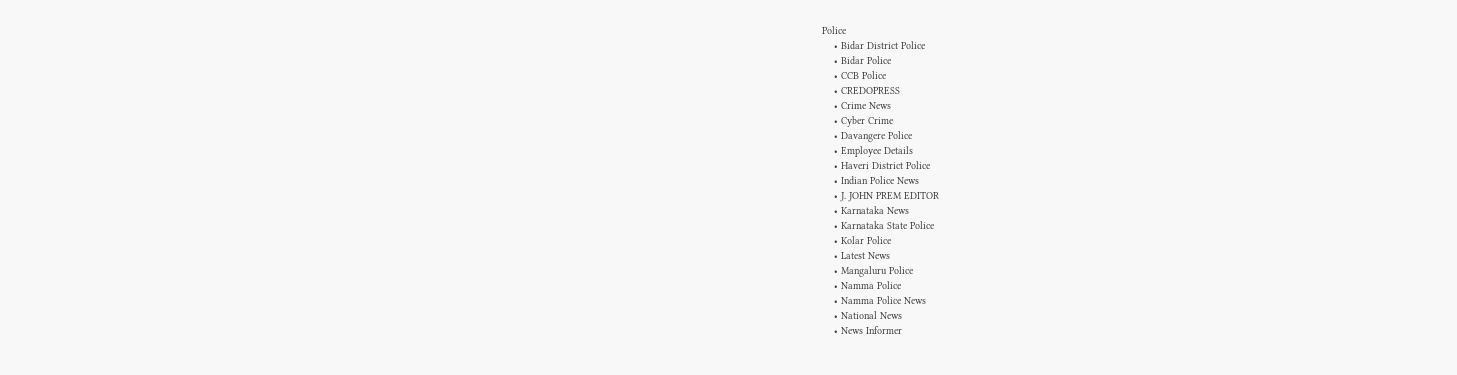Police
    • Bidar District Police
    • Bidar Police
    • CCB Police
    • CREDOPRESS
    • Crime News
    • Cyber Crime
    • Davangere Police
    • Employee Details
    • Haveri District Police
    • Indian Police News
    • J. JOHN PREM EDITOR
    • Karnataka News
    • Karnataka State Police
    • Kolar Police
    • Latest News
    • Mangaluru Police
    • Namma Police
    • Namma Police News
    • National News
    • News Informer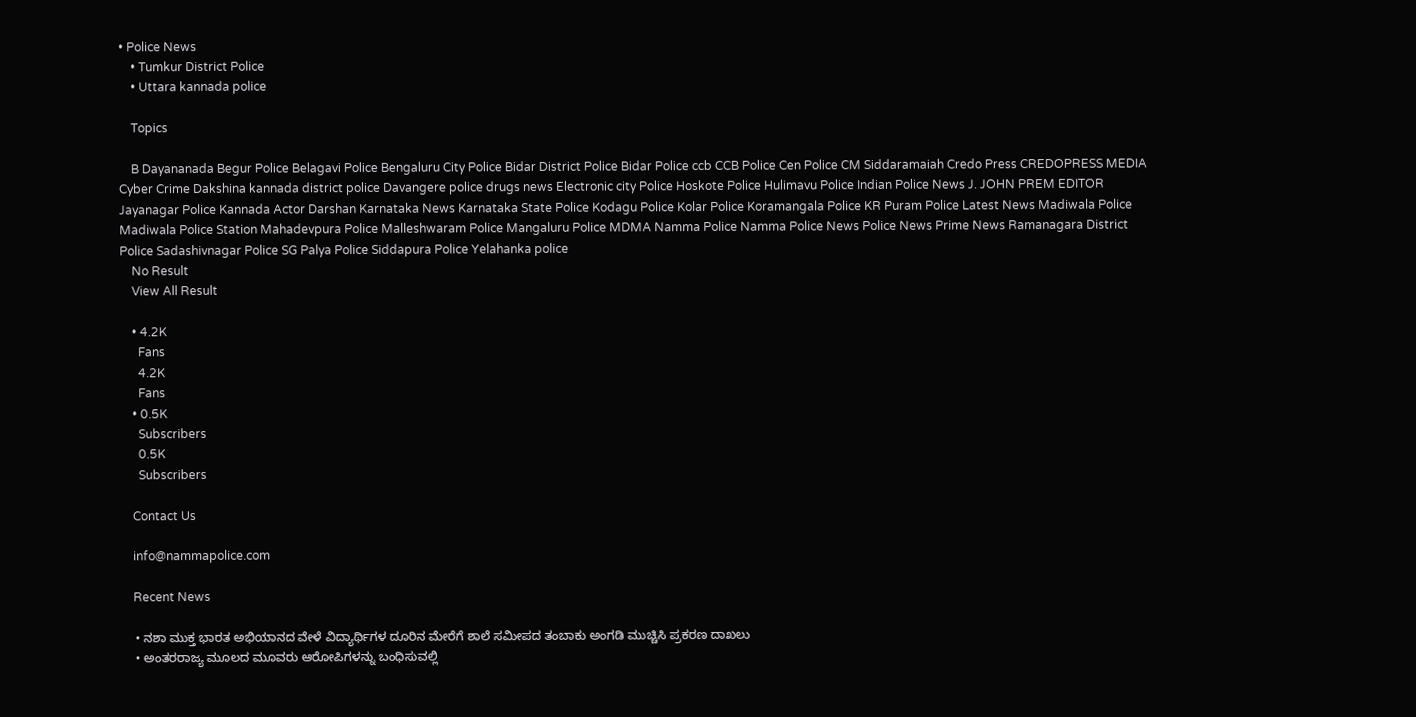• Police News
    • Tumkur District Police
    • Uttara kannada police

    Topics

    B Dayananada Begur Police Belagavi Police Bengaluru City Police Bidar District Police Bidar Police ccb CCB Police Cen Police CM Siddaramaiah Credo Press CREDOPRESS MEDIA Cyber Crime Dakshina kannada district police Davangere police drugs news Electronic city Police Hoskote Police Hulimavu Police Indian Police News J. JOHN PREM EDITOR Jayanagar Police Kannada Actor Darshan Karnataka News Karnataka State Police Kodagu Police Kolar Police Koramangala Police KR Puram Police Latest News Madiwala Police Madiwala Police Station Mahadevpura Police Malleshwaram Police Mangaluru Police MDMA Namma Police Namma Police News Police News Prime News Ramanagara District Police Sadashivnagar Police SG Palya Police Siddapura Police Yelahanka police
    No Result
    View All Result

    • 4.2K
      Fans
      4.2K
      Fans
    • 0.5K
      Subscribers
      0.5K
      Subscribers

    Contact Us

    info@nammapolice.com

    Recent News

    • ನಶಾ ಮುಕ್ತ ಭಾರತ ಅಭಿಯಾನದ ವೇಳೆ ವಿದ್ಯಾರ್ಥಿಗಳ ದೂರಿನ ಮೇರೆಗೆ ಶಾಲೆ ಸಮೀಪದ ತಂಬಾಕು ಅಂಗಡಿ ಮುಚ್ಚಿಸಿ ಪ್ರಕರಣ ದಾಖಲು
    • ಅಂತರರಾಜ್ಯ ಮೂಲದ ಮೂವರು ಆರೋಪಿಗಳನ್ನು ಬಂಧಿಸುವಲ್ಲಿ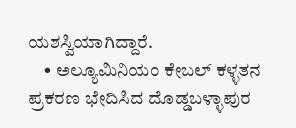ಯಶಸ್ವಿಯಾಗಿದ್ದಾರೆ.
    • ಅಲ್ಯೂಮಿನಿಯಂ ಕೇಬಲ್ ಕಳ್ಳತನ ಪ್ರಕರಣ ಭೇದಿಸಿದ ದೊಡ್ಡಬಳ್ಳಾಪುರ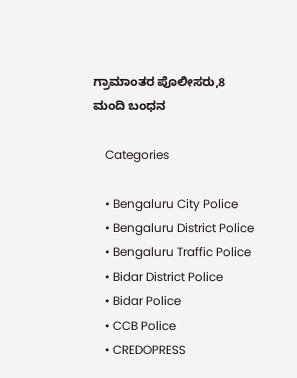ಗ್ರಾಮಾಂತರ ಪೊಲೀಸರು,8 ಮಂದಿ ಬಂಧನ

    Categories

    • Bengaluru City Police
    • Bengaluru District Police
    • Bengaluru Traffic Police
    • Bidar District Police
    • Bidar Police
    • CCB Police
    • CREDOPRESS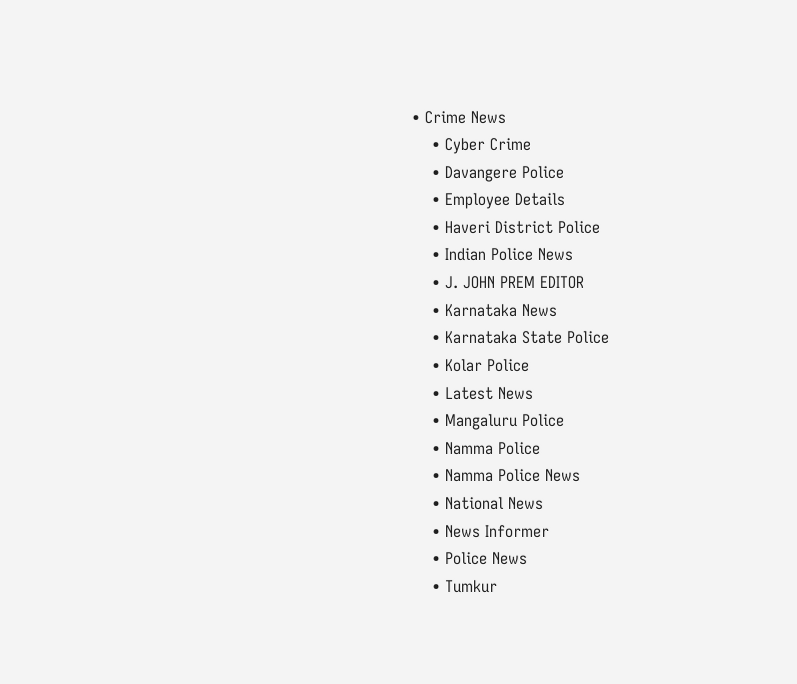• Crime News
    • Cyber Crime
    • Davangere Police
    • Employee Details
    • Haveri District Police
    • Indian Police News
    • J. JOHN PREM EDITOR
    • Karnataka News
    • Karnataka State Police
    • Kolar Police
    • Latest News
    • Mangaluru Police
    • Namma Police
    • Namma Police News
    • National News
    • News Informer
    • Police News
    • Tumkur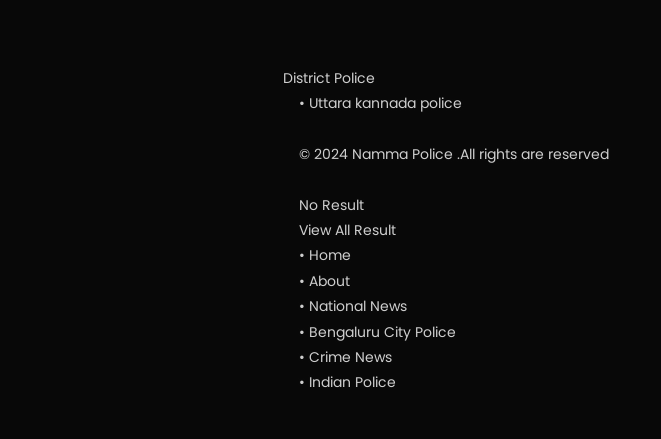District Police
    • Uttara kannada police

    © 2024 Namma Police .All rights are reserved

    No Result
    View All Result
    • Home
    • About
    • National News
    • Bengaluru City Police
    • Crime News
    • Indian Police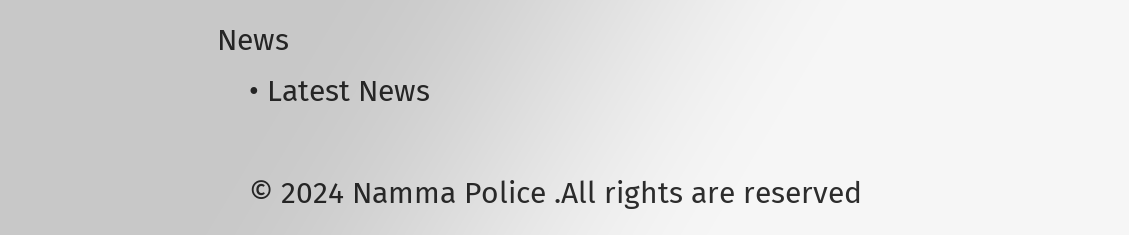News
    • Latest News

    © 2024 Namma Police .All rights are reserved